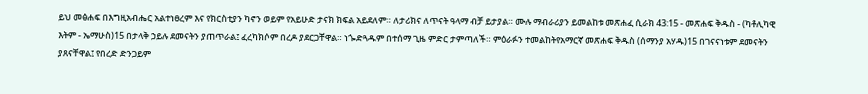ይህ መፅሐፍ በእግዚአብሔር አልተነፀረም እና የክርስቲያን ካኖን ወይም የአይሁድ ታናክ ክፍል አይደለም። ለታሪክና ለጥናት ዓላማ ብቻ ይታያል። ሙሉ ማብራሪያን ይመልከቱ መጽሐፈ ሲራክ 43:15 - መጽሐፍ ቅዱስ - (ካቶሊካዊ እትም - ኤማሁስ)15 በታላቅ ኃይሉ ደመናትን ያጠጥራል፤ ፈረካክሶም በረዶ ያደርጋቸዋል። ነጐድጓዱም በተሰማ ጊዜ ምድር ታምጣለች። ምዕራፉን ተመልከትየአማርኛ መጽሐፍ ቅዱስ (ሰማንያ አሃዱ)15 በገናናነቱም ደመናትን ያጸናቸዋል፤ የበረድ ድንጋይም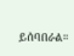ይሰባበራል።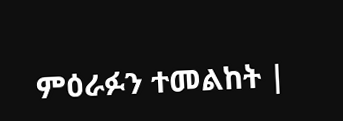ምዕራፉን ተመልከት |